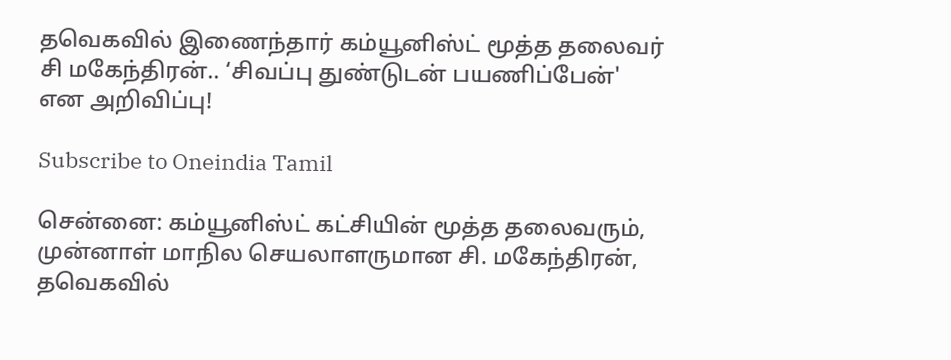தவெகவில் இணைந்தார் கம்யூனிஸ்ட் மூத்த தலைவர் சி மகேந்திரன்.. ‘சிவப்பு துண்டுடன் பயணிப்பேன்' என அறிவிப்பு!

Subscribe to Oneindia Tamil

சென்னை: கம்யூனிஸ்ட் கட்சியின் மூத்த தலைவரும், முன்னாள் மாநில செயலாளருமான சி. மகேந்திரன், தவெகவில்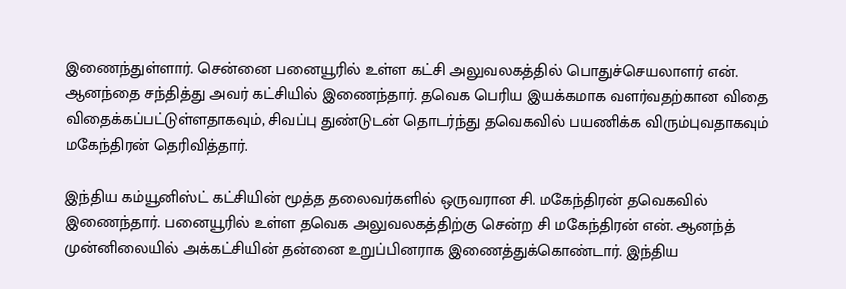இணைந்துள்ளார். சென்னை பனையூரில் உள்ள கட்சி அலுவலகத்தில் பொதுச்செயலாளர் என். ஆனந்தை சந்தித்து அவர் கட்சியில் இணைந்தார். தவெக பெரிய இயக்கமாக வளர்வதற்கான விதை விதைக்கப்பட்டுள்ளதாகவும், சிவப்பு துண்டுடன் தொடர்ந்து தவெகவில் பயணிக்க விரும்புவதாகவும் மகேந்திரன் தெரிவித்தார்.

இந்திய கம்யூனிஸ்ட் கட்சியின் மூத்த தலைவர்களில் ஒருவரான சி. மகேந்திரன் தவெகவில் இணைந்தார். பனையூரில் உள்ள தவெக அலுவலகத்திற்கு சென்ற சி மகேந்திரன் என். ஆனந்த் முன்னிலையில் அக்கட்சியின் தன்னை உறுப்பினராக இணைத்துக்கொண்டார். இந்திய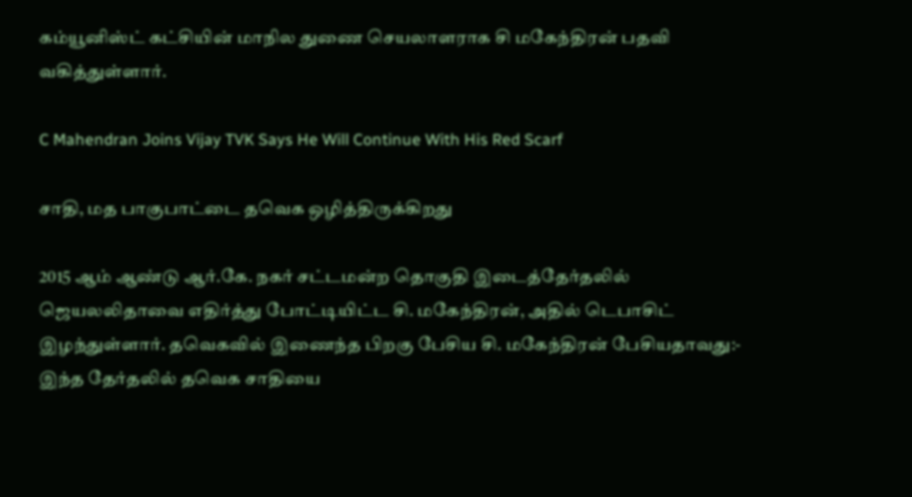கம்யூனிஸ்ட் கட்சியின் மாநில துணை செயலாளராக சி மகேந்திரன் பதவி வகித்துள்ளார்.

C Mahendran Joins Vijay TVK Says He Will Continue With His Red Scarf

சாதி, மத பாகுபாட்டை தவெக ஒழித்திருக்கிறது

2015 ஆம் ஆண்டு ஆர்.கே. நகர் சட்டமன்ற தொகுதி இடைத்தேர்தலில் ஜெயலலிதாவை எதிர்த்து போட்டியிட்ட சி. மகேந்திரன், அதில் டெபாசிட் இழந்துள்ளார். தவெகவில் இணைந்த பிறகு பேசிய சி. மகேந்திரன் பேசியதாவது:- இந்த தேர்தலில் தவெக சாதியை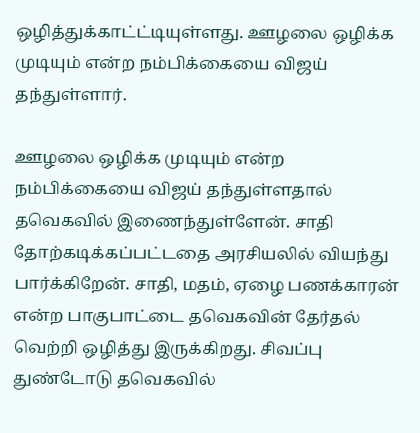ஒழித்துக்காட்ட்டியுள்ளது. ஊழலை ஒழிக்க முடியும் என்ற நம்பிக்கையை விஜய் தந்துள்ளார்.

ஊழலை ஒழிக்க முடியும் என்ற நம்பிக்கையை விஜய் தந்துள்ளதால் தவெகவில் இணைந்துள்ளேன். சாதி தோற்கடிக்கப்பட்டதை அரசியலில் வியந்து பார்க்கிறேன். சாதி, மதம், ஏழை பணக்காரன் என்ற பாகுபாட்டை தவெகவின் தேர்தல் வெற்றி ஒழித்து இருக்கிறது. சிவப்பு துண்டோடு தவெகவில்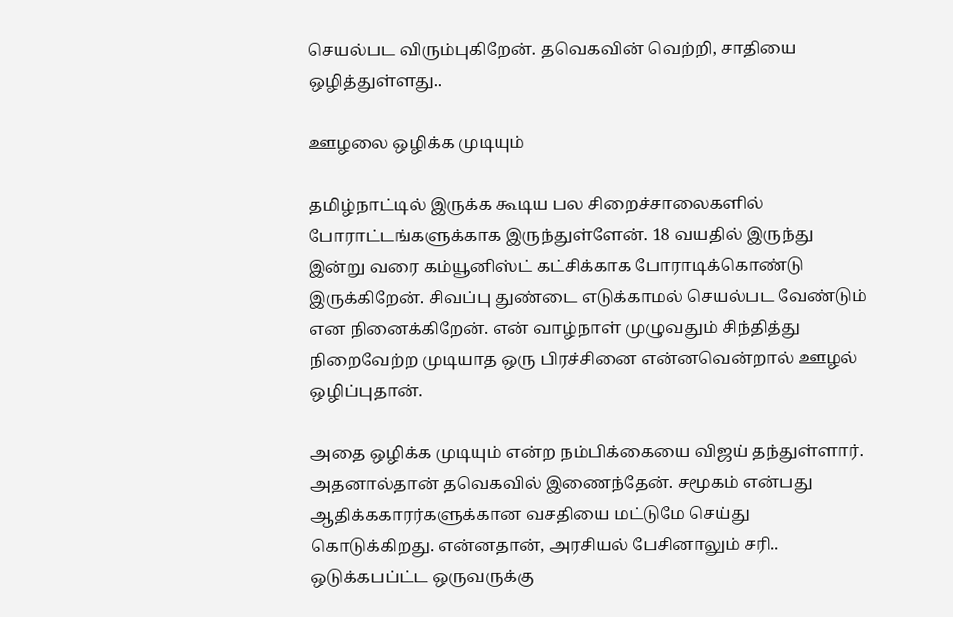செயல்பட விரும்புகிறேன். தவெகவின் வெற்றி, சாதியை ஒழித்துள்ளது..

ஊழலை ஒழிக்க முடியும்

தமிழ்நாட்டில் இருக்க கூடிய பல சிறைச்சாலைகளில் போராட்டங்களுக்காக இருந்துள்ளேன். 18 வயதில் இருந்து இன்று வரை கம்யூனிஸ்ட் கட்சிக்காக போராடிக்கொண்டு இருக்கிறேன். சிவப்பு துண்டை எடுக்காமல் செயல்பட வேண்டும் என நினைக்கிறேன். என் வாழ்நாள் முழுவதும் சிந்தித்து நிறைவேற்ற முடியாத ஒரு பிரச்சினை என்னவென்றால் ஊழல் ஒழிப்புதான்.

அதை ஒழிக்க முடியும் என்ற நம்பிக்கையை விஜய் தந்துள்ளார். அதனால்தான் தவெகவில் இணைந்தேன். சமூகம் என்பது ஆதிக்ககாரர்களுக்கான வசதியை மட்டுமே செய்து கொடுக்கிறது. என்னதான், அரசியல் பேசினாலும் சரி.. ஒடுக்கபப்ட்ட ஒருவருக்கு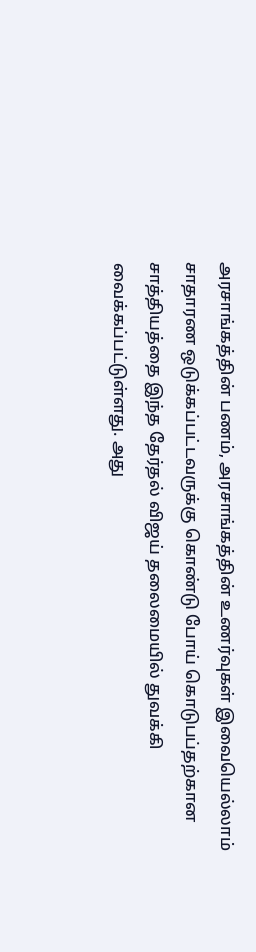அரசாங்கத்தின் பணம், அரசாங்கத்தின் உணர்வுகள் இவையெல்லாம் சாதாரண ஒடுக்கப்பட்டவருக்கு கொண்டு போய் கொடுபப்தற்கான சாத்தியத்தை இந்த தேர்தல் விஜய் தலைமையில் துவக்கி வைக்கப்பட்டுள்ளது. அது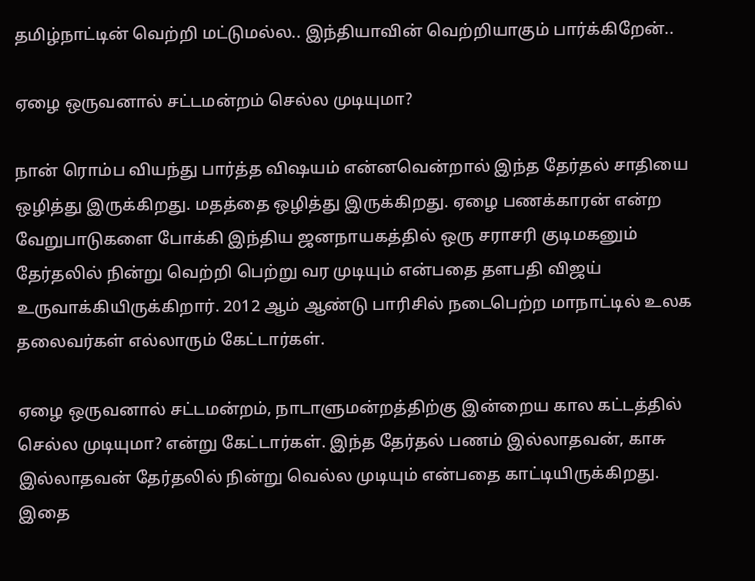தமிழ்நாட்டின் வெற்றி மட்டுமல்ல.. இந்தியாவின் வெற்றியாகும் பார்க்கிறேன்..

ஏழை ஒருவனால் சட்டமன்றம் செல்ல முடியுமா?

நான் ரொம்ப வியந்து பார்த்த விஷயம் என்னவென்றால் இந்த தேர்தல் சாதியை ஒழித்து இருக்கிறது. மதத்தை ஒழித்து இருக்கிறது. ஏழை பணக்காரன் என்ற வேறுபாடுகளை போக்கி இந்திய ஜனநாயகத்தில் ஒரு சராசரி குடிமகனும் தேர்தலில் நின்று வெற்றி பெற்று வர முடியும் என்பதை தளபதி விஜய் உருவாக்கியிருக்கிறார். 2012 ஆம் ஆண்டு பாரிசில் நடைபெற்ற மாநாட்டில் உலக தலைவர்கள் எல்லாரும் கேட்டார்கள்.

ஏழை ஒருவனால் சட்டமன்றம், நாடாளுமன்றத்திற்கு இன்றைய கால கட்டத்தில் செல்ல முடியுமா? என்று கேட்டார்கள். இந்த தேர்தல் பணம் இல்லாதவன், காசு இல்லாதவன் தேர்தலில் நின்று வெல்ல முடியும் என்பதை காட்டியிருக்கிறது. இதை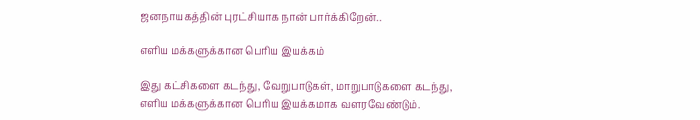ஜனநாயகத்தின் புரட்சியாக நான் பார்க்கிறேன்..

எளிய மக்களுக்கான பெரிய இயக்கம்

இது கட்சிகளை கடந்து, வேறுபாடுகள், மாறுபாடுகளை கடந்து, எளிய மக்களுக்கான பெரிய இயக்கமாக வளரவேண்டும்.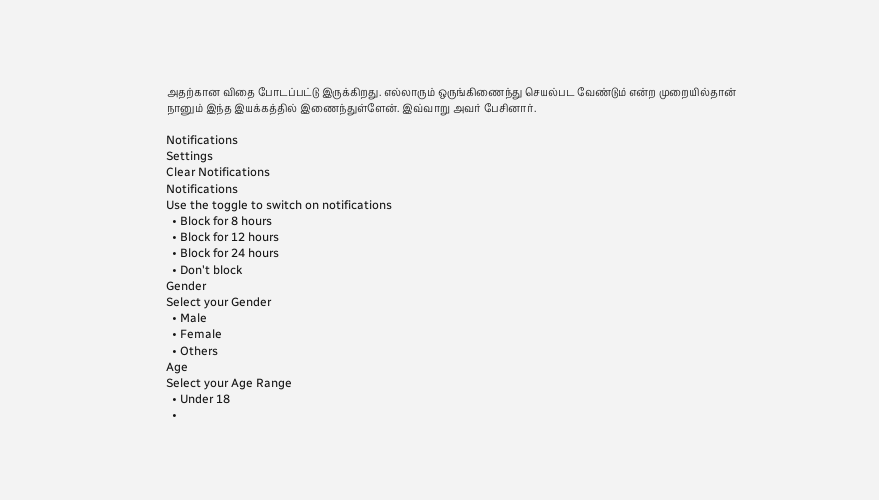அதற்கான விதை போடப்பட்டு இருக்கிறது. எல்லாரும் ஒருங்கிணைந்து செயல்பட வேண்டும் என்ற முறையில்தான் நானும் இந்த இயக்கத்தில் இணைந்துள்ளேன். இவ்வாறு அவர் பேசினார்.

Notifications
Settings
Clear Notifications
Notifications
Use the toggle to switch on notifications
  • Block for 8 hours
  • Block for 12 hours
  • Block for 24 hours
  • Don't block
Gender
Select your Gender
  • Male
  • Female
  • Others
Age
Select your Age Range
  • Under 18
  •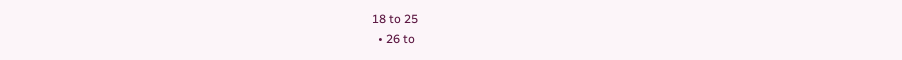18 to 25
  • 26 to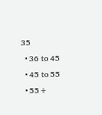35
  • 36 to 45
  • 45 to 55
  • 55+